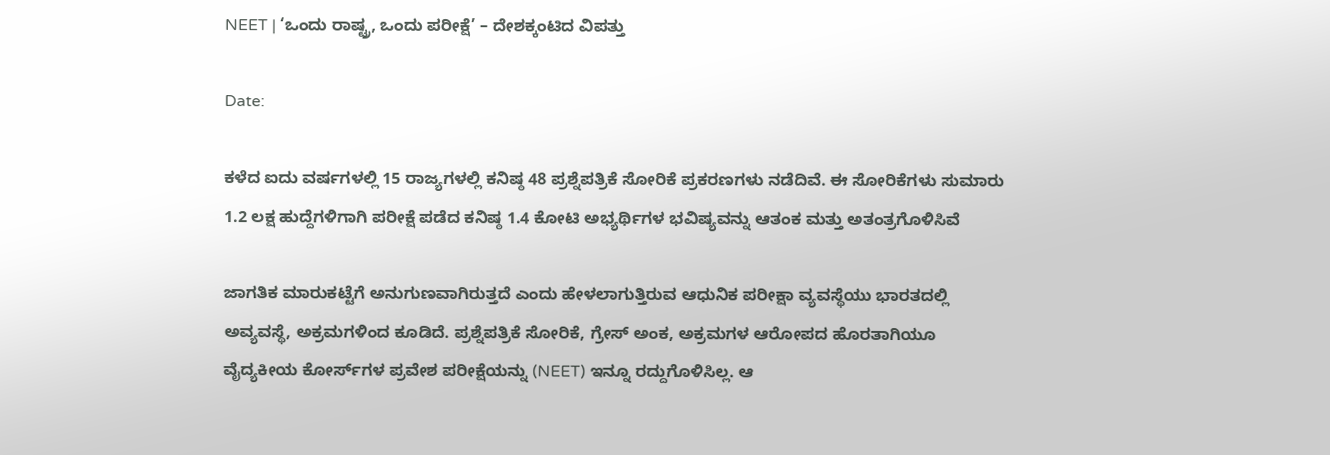NEET | ‘ಒಂದು ರಾಷ್ಟ್ರ, ಒಂದು ಪರೀಕ್ಷೆ’ – ದೇಶಕ್ಕಂಟಿದ ವಿಪತ್ತು

Date:

ಕಳೆದ ಐದು ವರ್ಷಗಳಲ್ಲಿ 15 ರಾಜ್ಯಗಳಲ್ಲಿ ಕನಿಷ್ಠ 48 ಪ್ರಶ್ನೆಪತ್ರಿಕೆ ಸೋರಿಕೆ ಪ್ರಕರಣಗಳು ನಡೆದಿವೆ. ಈ ಸೋರಿಕೆಗಳು ಸುಮಾರು 1.2 ಲಕ್ಷ ಹುದ್ದೆಗಳಿಗಾಗಿ ಪರೀಕ್ಷೆ ಪಡೆದ ಕನಿಷ್ಠ 1.4 ಕೋಟಿ ಅಭ್ಯರ್ಥಿಗಳ ಭವಿಷ್ಯವನ್ನು ಆತಂಕ ಮತ್ತು ಅತಂತ್ರಗೊಳಿಸಿವೆ

ಜಾಗತಿಕ ಮಾರುಕಟ್ಟೆಗೆ ಅನುಗುಣವಾಗಿರುತ್ತದೆ ಎಂದು ಹೇಳಲಾಗುತ್ತಿರುವ ಆಧುನಿಕ ಪರೀಕ್ಷಾ ವ್ಯವಸ್ಥೆಯು ಭಾರತದಲ್ಲಿ ಅವ್ಯವಸ್ಥೆ, ಅಕ್ರಮಗಳಿಂದ ಕೂಡಿದೆ. ಪ್ರಶ್ನೆಪತ್ರಿಕೆ ಸೋರಿಕೆ, ಗ್ರೇಸ್‌ ಅಂಕ, ಅಕ್ರಮಗಳ ಆರೋಪದ ಹೊರತಾಗಿಯೂ ವೈದ್ಯಕೀಯ ಕೋರ್ಸ್‌ಗಳ ಪ್ರವೇಶ ಪರೀಕ್ಷೆಯನ್ನು (NEET) ಇನ್ನೂ ರದ್ದುಗೊಳಿಸಿಲ್ಲ. ಆ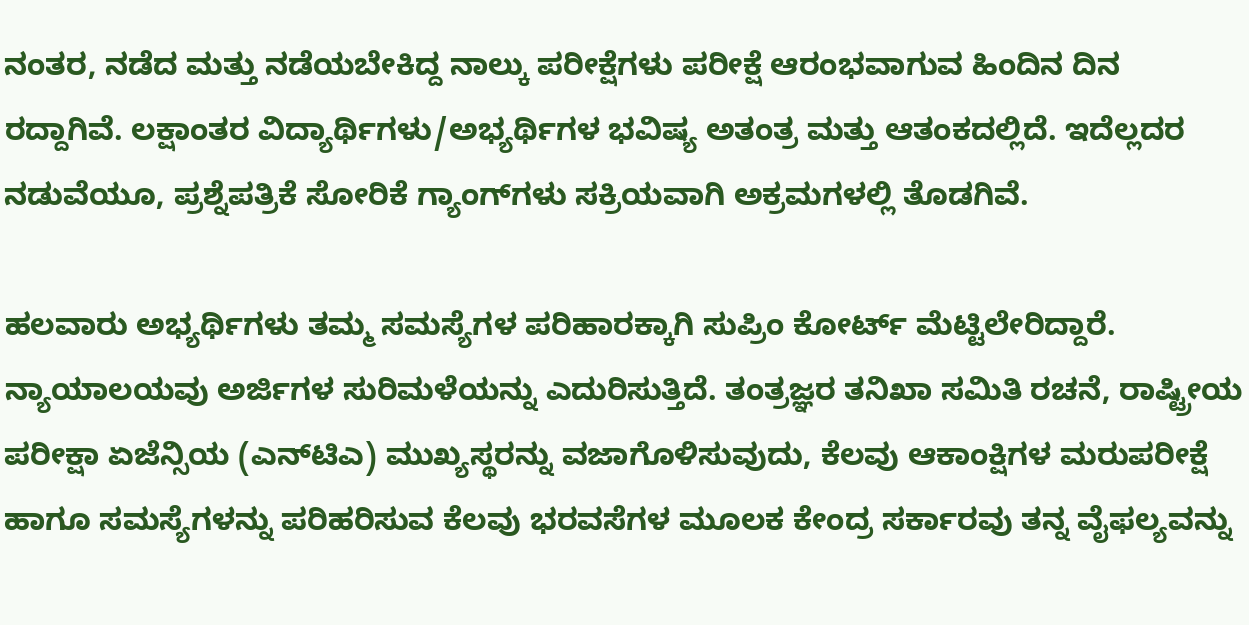ನಂತರ, ನಡೆದ ಮತ್ತು ನಡೆಯಬೇಕಿದ್ದ ನಾಲ್ಕು ಪರೀಕ್ಷೆಗಳು ಪರೀಕ್ಷೆ ಆರಂಭವಾಗುವ ಹಿಂದಿನ ದಿನ ರದ್ದಾಗಿವೆ. ಲಕ್ಷಾಂತರ ವಿದ್ಯಾರ್ಥಿಗಳು/ಅಭ್ಯರ್ಥಿಗಳ ಭವಿಷ್ಯ ಅತಂತ್ರ ಮತ್ತು ಆತಂಕದಲ್ಲಿದೆ. ಇದೆಲ್ಲದರ ನಡುವೆಯೂ, ಪ್ರಶ್ನೆಪತ್ರಿಕೆ ಸೋರಿಕೆ ಗ್ಯಾಂಗ್‌ಗಳು ಸಕ್ರಿಯವಾಗಿ ಅಕ್ರಮಗಳಲ್ಲಿ ತೊಡಗಿವೆ.

ಹಲವಾರು ಅಭ್ಯರ್ಥಿಗಳು ತಮ್ಮ ಸಮಸ್ಯೆಗಳ ಪರಿಹಾರಕ್ಕಾಗಿ ಸುಪ್ರಿಂ ಕೋರ್ಟ್‌ ಮೆಟ್ಟಿಲೇರಿದ್ದಾರೆ. ನ್ಯಾಯಾಲಯವು ಅರ್ಜಿಗಳ ಸುರಿಮಳೆಯನ್ನು ಎದುರಿಸುತ್ತಿದೆ. ತಂತ್ರಜ್ಞರ ತನಿಖಾ ಸಮಿತಿ ರಚನೆ, ರಾಷ್ಟ್ರೀಯ ಪರೀಕ್ಷಾ ಏಜೆನ್ಸಿಯ (ಎನ್‌ಟಿಎ) ಮುಖ್ಯಸ್ಥರನ್ನು ವಜಾಗೊಳಿಸುವುದು, ಕೆಲವು ಆಕಾಂಕ್ಷಿಗಳ ಮರುಪರೀಕ್ಷೆ ಹಾಗೂ ಸಮಸ್ಯೆಗಳನ್ನು ಪರಿಹರಿಸುವ ಕೆಲವು ಭರವಸೆಗಳ ಮೂಲಕ ಕೇಂದ್ರ ಸರ್ಕಾರವು ತನ್ನ ವೈಫಲ್ಯವನ್ನು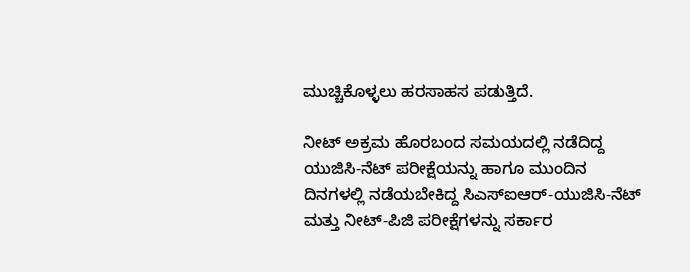ಮುಚ್ಚಿಕೊಳ್ಳಲು ಹರಸಾಹಸ ಪಡುತ್ತಿದೆ.

ನೀಟ್ ಅಕ್ರಮ ಹೊರಬಂದ ಸಮಯದಲ್ಲಿ ನಡೆದಿದ್ದ ಯುಜಿಸಿ-ನೆಟ್ ಪರೀಕ್ಷೆಯನ್ನು ಹಾಗೂ ಮುಂದಿನ ದಿನಗಳಲ್ಲಿ ನಡೆಯಬೇಕಿದ್ದ ಸಿಎಸ್ಐಆರ್-ಯುಜಿಸಿ-ನೆಟ್ ಮತ್ತು ನೀಟ್-ಪಿಜಿ ಪರೀಕ್ಷೆಗಳನ್ನು ಸರ್ಕಾರ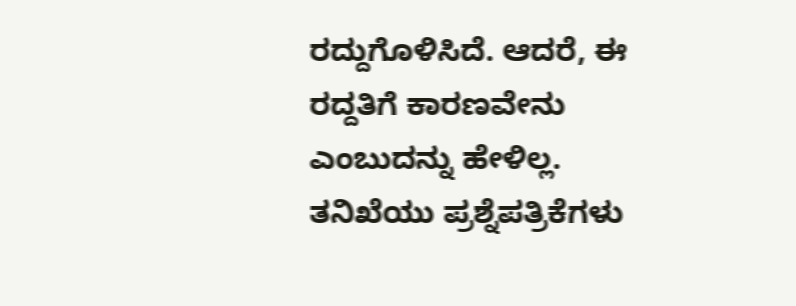ರದ್ದುಗೊಳಿಸಿದೆ. ಆದರೆ, ಈ ರದ್ದತಿಗೆ ಕಾರಣವೇನು ಎಂಬುದನ್ನು ಹೇಳಿಲ್ಲ. ತನಿಖೆಯು ಪ್ರಶ್ನೆಪತ್ರಿಕೆಗಳು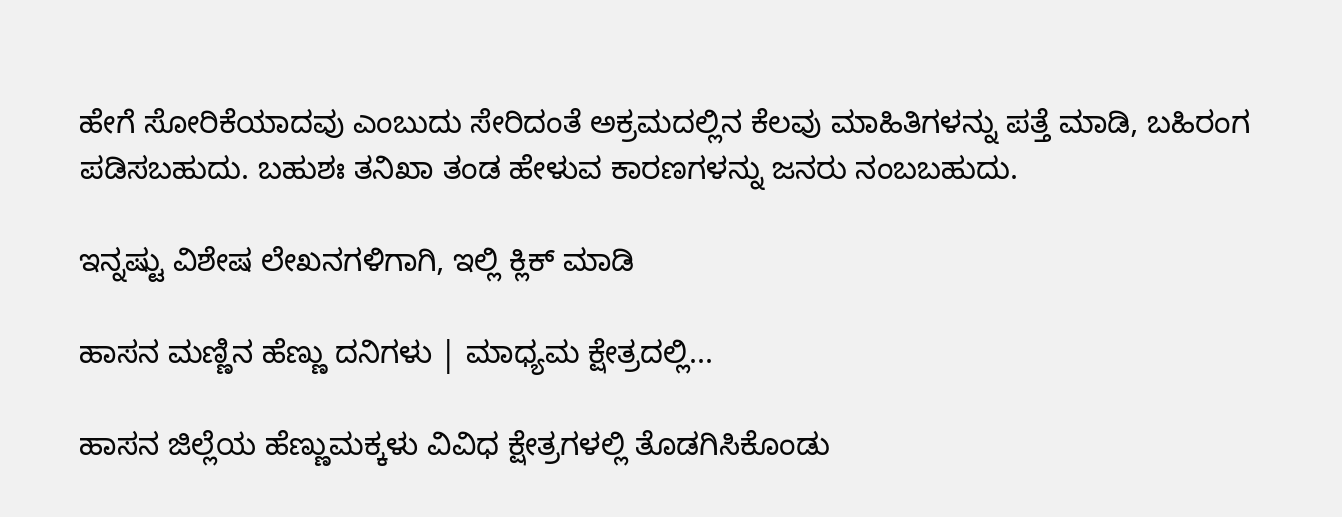ಹೇಗೆ ಸೋರಿಕೆಯಾದವು ಎಂಬುದು ಸೇರಿದಂತೆ ಅಕ್ರಮದಲ್ಲಿನ ಕೆಲವು ಮಾಹಿತಿಗಳನ್ನು ಪತ್ತೆ ಮಾಡಿ, ಬಹಿರಂಗ ಪಡಿಸಬಹುದು. ಬಹುಶಃ ತನಿಖಾ ತಂಡ ಹೇಳುವ ಕಾರಣಗಳನ್ನು ಜನರು ನಂಬಬಹುದು.

ಇನ್ನಷ್ಟು ವಿಶೇಷ ಲೇಖನಗಳಿಗಾಗಿ, ಇಲ್ಲಿ ಕ್ಲಿಕ್ ಮಾಡಿ

ಹಾಸನ ಮಣ್ಣಿನ ಹೆಣ್ಣು ದನಿಗಳು | ಮಾಧ್ಯಮ ಕ್ಷೇತ್ರದಲ್ಲಿ...

ಹಾಸನ ಜಿಲ್ಲೆಯ ಹೆಣ್ಣುಮಕ್ಕಳು ವಿವಿಧ ಕ್ಷೇತ್ರಗಳಲ್ಲಿ ತೊಡಗಿಸಿಕೊಂಡು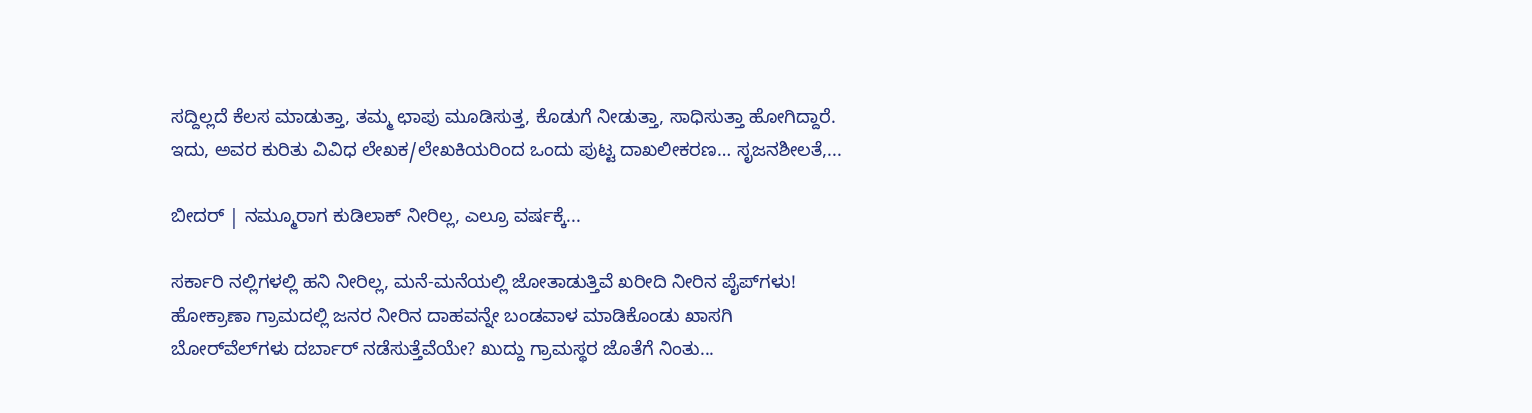ಸದ್ದಿಲ್ಲದೆ ಕೆಲಸ ಮಾಡುತ್ತಾ, ತಮ್ಮ ಛಾಪು ಮೂಡಿಸುತ್ತ, ಕೊಡುಗೆ ನೀಡುತ್ತಾ, ಸಾಧಿಸುತ್ತಾ ಹೋಗಿದ್ದಾರೆ. ಇದು, ಅವರ ಕುರಿತು ವಿವಿಧ ಲೇಖಕ/ಲೇಖಕಿಯರಿಂದ ಒಂದು ಪುಟ್ಟ ದಾಖಲೀಕರಣ… ಸೃಜನಶೀಲತೆ,...

ಬೀದರ್ | ನಮ್ಮೂರಾಗ ಕುಡಿಲಾಕ್ ನೀರಿಲ್ಲ, ಎಲ್ರೂ ವರ್ಷಕ್ಕೆ...

ಸರ್ಕಾರಿ ನಲ್ಲಿಗಳಲ್ಲಿ ಹನಿ ನೀರಿಲ್ಲ, ಮನೆ-ಮನೆಯಲ್ಲಿ ಜೋತಾಡುತ್ತಿವೆ ಖರೀದಿ ನೀರಿನ ಪೈಪ್‌ಗಳು! ಹೋಕ್ರಾಣಾ ಗ್ರಾಮದಲ್ಲಿ ಜನರ ನೀರಿನ ದಾಹವನ್ನೇ ಬಂಡವಾಳ ಮಾಡಿಕೊಂಡು ಖಾಸಗಿ ಬೋರ್‌ವೆಲ್‌ಗಳು ದರ್ಬಾರ್‌ ನಡೆಸುತ್ತೆವೆಯೇ? ಖುದ್ದು ಗ್ರಾಮಸ್ಥರ ಜೊತೆಗೆ ನಿಂತು...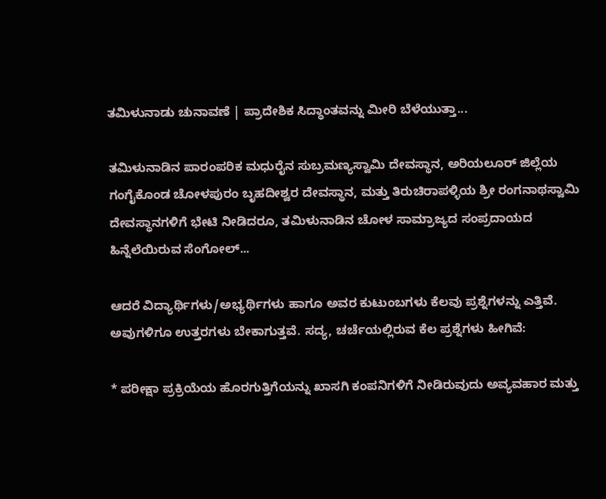ತಮಿಳುನಾಡು ಚುನಾವಣೆ | ಪ್ರಾದೇಶಿಕ ಸಿದ್ಧಾಂತವನ್ನು ಮೀರಿ ಬೆಳೆಯುತ್ತಾ...

ತಮಿಳುನಾಡಿನ ಪಾರಂಪರಿಕ ಮಧುರೈನ ಸುಬ್ರಮಣ್ಯಸ್ವಾಮಿ ದೇವಸ್ಥಾನ, ಅರಿಯಲೂರ್ ಜಿಲ್ಲೆಯ ಗಂಗೈಕೊಂಡ ಚೋಳಪುರಂ ಬೃಹದೀಶ್ವರ ದೇವಸ್ಥಾನ, ಮತ್ತು ತಿರುಚಿರಾಪಳ್ಳಿಯ ಶ್ರೀ ರಂಗನಾಥಸ್ವಾಮಿ ದೇವಸ್ಥಾನಗಳಿಗೆ ಭೇಟಿ ನೀಡಿದರೂ, ತಮಿಳುನಾಡಿನ ಚೋಳ ಸಾಮ್ರಾಜ್ಯದ ಸಂಪ್ರದಾಯದ ಹಿನ್ನೆಲೆಯಿರುವ ಸೆಂಗೋಲ್...

ಆದರೆ ವಿದ್ಯಾರ್ಥಿಗಳು/ಅಭ್ಯರ್ಥಿಗಳು ಹಾಗೂ ಅವರ ಕುಟುಂಬಗಳು ಕೆಲವು ಪ್ರಶ್ನೆಗಳನ್ನು ಎತ್ತಿವೆ. ಅವುಗಳಿಗೂ ಉತ್ತರಗಳು ಬೇಕಾಗುತ್ತವೆ. ಸದ್ಯ, ಚರ್ಚೆಯಲ್ಲಿರುವ ಕೆಲ ಪ್ರಶ್ನೆಗಳು ಹೀಗಿವೆ:

* ಪರೀಕ್ಷಾ ಪ್ರಕ್ರಿಯೆಯ ಹೊರಗುತ್ತಿಗೆಯನ್ನು ಖಾಸಗಿ ಕಂಪನಿಗಳಿಗೆ ನೀಡಿರುವುದು ಅವ್ಯವಹಾರ ಮತ್ತು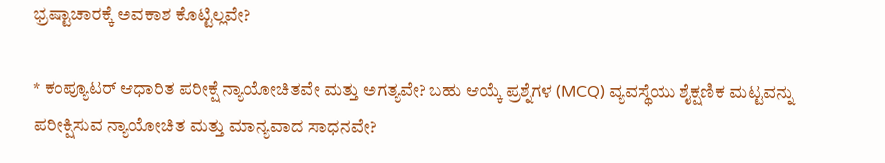ಭ್ರಷ್ಟಾಚಾರಕ್ಕೆ ಅವಕಾಶ ಕೊಟ್ಟಿಲ್ಲವೇ?

* ಕಂಪ್ಯೂಟರ್ ಆಧಾರಿತ ಪರೀಕ್ಷೆ ನ್ಯಾಯೋಚಿತವೇ ಮತ್ತು ಅಗತ್ಯವೇ? ಬಹು ಆಯ್ಕೆ ಪ್ರಶ್ನೆಗಳ (MCQ) ವ್ಯವಸ್ಥೆಯು ಶೈಕ್ಷಣಿಕ ಮಟ್ಟವನ್ನು ಪರೀಕ್ಷಿಸುವ ನ್ಯಾಯೋಚಿತ ಮತ್ತು ಮಾನ್ಯವಾದ ಸಾಧನವೇ?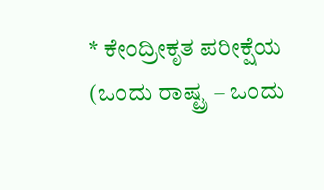* ಕೇಂದ್ರೀಕೃತ ಪರೀಕ್ಷೆಯ (ಒಂದು ರಾಷ್ಟ್ರ – ಒಂದು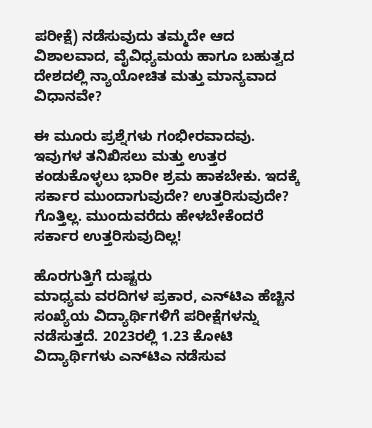ಪರೀಕ್ಷೆ) ನಡೆಸುವುದು ತಮ್ಮದೇ ಆದ ವಿಶಾಲವಾದ, ವೈವಿಧ್ಯಮಯ ಹಾಗೂ ಬಹುತ್ವದ ದೇಶದಲ್ಲಿ ನ್ಯಾಯೋಚಿತ ಮತ್ತು ಮಾನ್ಯವಾದ ವಿಧಾನವೇ?

ಈ ಮೂರು ಪ್ರಶ್ನೆಗಳು ಗಂಭೀರವಾದವು. ಇವುಗಳ ತನಿಖಿಸಲು ಮತ್ತು ಉತ್ತರ ಕಂಡುಕೊಳ್ಳಲು ಭಾರೀ ಶ್ರಮ ಹಾಕಬೇಕು. ಇದಕ್ಕೆ ಸರ್ಕಾರ ಮುಂದಾಗುವುದೇ? ಉತ್ತರಿಸುವುದೇ? ಗೊತ್ತಿಲ್ಲ. ಮುಂದುವರೆದು ಹೇಳಬೇಕೆಂದರೆ ಸರ್ಕಾರ ಉತ್ತರಿಸುವುದಿಲ್ಲ!

ಹೊರಗುತ್ತಿಗೆ ದುಷ್ಟರು
ಮಾಧ್ಯಮ ವರದಿಗಳ ಪ್ರಕಾರ, ಎನ್‌ಟಿಎ ಹೆಚ್ಚಿನ ಸಂಖ್ಯೆಯ ವಿದ್ಯಾರ್ಥಿಗಳಿಗೆ ಪರೀಕ್ಷೆಗಳನ್ನು ನಡೆಸುತ್ತದೆ. 2023ರಲ್ಲಿ 1.23 ಕೋಟಿ ವಿದ್ಯಾರ್ಥಿಗಳು ಎನ್‌ಟಿಎ ನಡೆಸುವ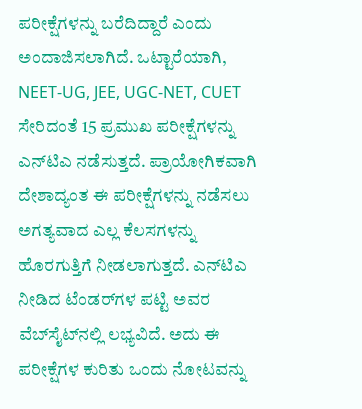ಪರೀಕ್ಷೆಗಳನ್ನು ಬರೆದಿದ್ದಾರೆ ಎಂದು ಅಂದಾಜಿಸಲಾಗಿದೆ. ಒಟ್ಟಾರೆಯಾಗಿ, NEET-UG, JEE, UGC-NET, CUET ಸೇರಿದಂತೆ 15 ಪ್ರಮುಖ ಪರೀಕ್ಷೆಗಳನ್ನು ಎನ್‌ಟಿಎ ನಡೆಸುತ್ತದೆ. ಪ್ರಾಯೋಗಿಕವಾಗಿ ದೇಶಾದ್ಯಂತ ಈ ಪರೀಕ್ಷೆಗಳನ್ನು ನಡೆಸಲು ಅಗತ್ಯವಾದ ಎಲ್ಲ ಕೆಲಸಗಳನ್ನು ಹೊರಗುತ್ತಿಗೆ ನೀಡಲಾಗುತ್ತದೆ. ಎನ್‌ಟಿಎ ನೀಡಿದ ಟೆಂಡರ್‌ಗಳ ಪಟ್ಟಿ ಅವರ ವೆಬ್‌ಸೈಟ್‌ನಲ್ಲಿ ಲಭ್ಯವಿದೆ. ಅದು ಈ ಪರೀಕ್ಷೆಗಳ ಕುರಿತು ಒಂದು ನೋಟವನ್ನು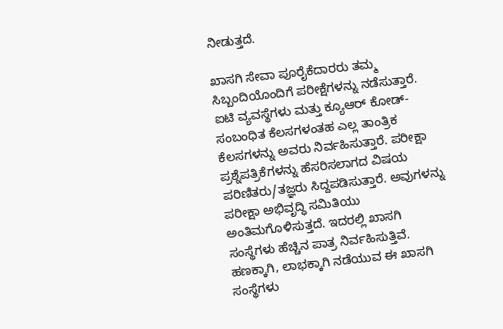ನೀಡುತ್ತದೆ.

ಖಾಸಗಿ ಸೇವಾ ಪೂರೈಕೆದಾರರು ತಮ್ಮ ಸಿಬ್ಬಂದಿಯೊಂದಿಗೆ ಪರೀಕ್ಷೆಗಳನ್ನು ನಡೆಸುತ್ತಾರೆ. ಐಟಿ ವ್ಯವಸ್ಥೆಗಳು ಮತ್ತು ಕ್ಯೂಆರ್ ಕೋಡ್-ಸಂಬಂಧಿತ ಕೆಲಸಗಳಂತಹ ಎಲ್ಲ ತಾಂತ್ರಿಕ ಕೆಲಸಗಳನ್ನು ಅವರು ನಿರ್ವಹಿಸುತ್ತಾರೆ. ಪರೀಕ್ಷಾ ಪ್ರಶ್ನೆಪತ್ರಿಕೆಗಳನ್ನು ಹೆಸರಿಸಲಾಗದ ವಿಷಯ ಪರಿಣಿತರು/ತಜ್ಞರು ಸಿದ್ದಪಡಿಸುತ್ತಾರೆ. ಅವುಗಳನ್ನು ಪರೀಕ್ಷಾ ಅಭಿವೃದ್ಧಿ ಸಮಿತಿಯು ಅಂತಿಮಗೊಳಿಸುತ್ತದೆ. ಇದರಲ್ಲಿ ಖಾಸಗಿ ಸಂಸ್ಥೆಗಳು ಹೆಚ್ಚಿನ ಪಾತ್ರ ನಿರ್ವಹಿಸುತ್ತಿವೆ. ಹಣಕ್ಕಾಗಿ, ಲಾಭಕ್ಕಾಗಿ ನಡೆಯುವ ಈ ಖಾಸಗಿ ಸಂಸ್ಥೆಗಳು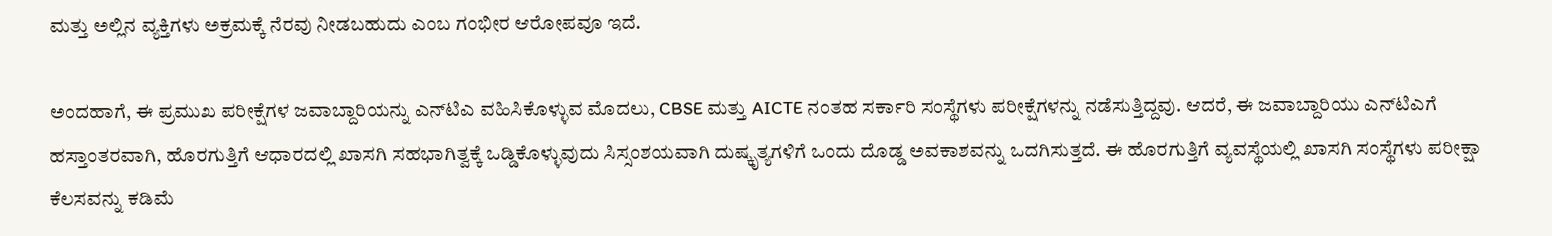ಮತ್ತು ಅಲ್ಲಿನ ವ್ಯಕ್ತಿಗಳು ಅಕ್ರಮಕ್ಕೆ ನೆರವು ನೀಡಬಹುದು ಎಂಬ ಗಂಭೀರ ಆರೋಪವೂ ಇದೆ.

ಅಂದಹಾಗೆ, ಈ ಪ್ರಮುಖ ಪರೀಕ್ಷೆಗಳ ಜವಾಬ್ದಾರಿಯನ್ನು ಎನ್‌ಟಿಎ ವಹಿಸಿಕೊಳ್ಳುವ ಮೊದಲು, CBSE ಮತ್ತು AICTE ನಂತಹ ಸರ್ಕಾರಿ ಸಂಸ್ಥೆಗಳು ಪರೀಕ್ಷೆಗಳನ್ನು ನಡೆಸುತ್ತಿದ್ದವು. ಆದರೆ, ಈ ಜವಾಬ್ದಾರಿಯು ಎನ್‌ಟಿಎಗೆ ಹಸ್ತಾಂತರವಾಗಿ, ಹೊರಗುತ್ತಿಗೆ ಆಧಾರದಲ್ಲಿ ಖಾಸಗಿ ಸಹಭಾಗಿತ್ವಕ್ಕೆ ಒಡ್ಡಿಕೊಳ್ಳುವುದು ಸಿಸ್ಸಂಶಯವಾಗಿ ದುಷ್ಕೃತ್ಯಗಳಿಗೆ ಒಂದು ದೊಡ್ಡ ಅವಕಾಶವನ್ನು ಒದಗಿಸುತ್ತದೆ. ಈ ಹೊರಗುತ್ತಿಗೆ ವ್ಯವಸ್ಥೆಯಲ್ಲಿ ಖಾಸಗಿ ಸಂಸ್ಥೆಗಳು ಪರೀಕ್ಷಾ ಕೆಲಸವನ್ನು ಕಡಿಮೆ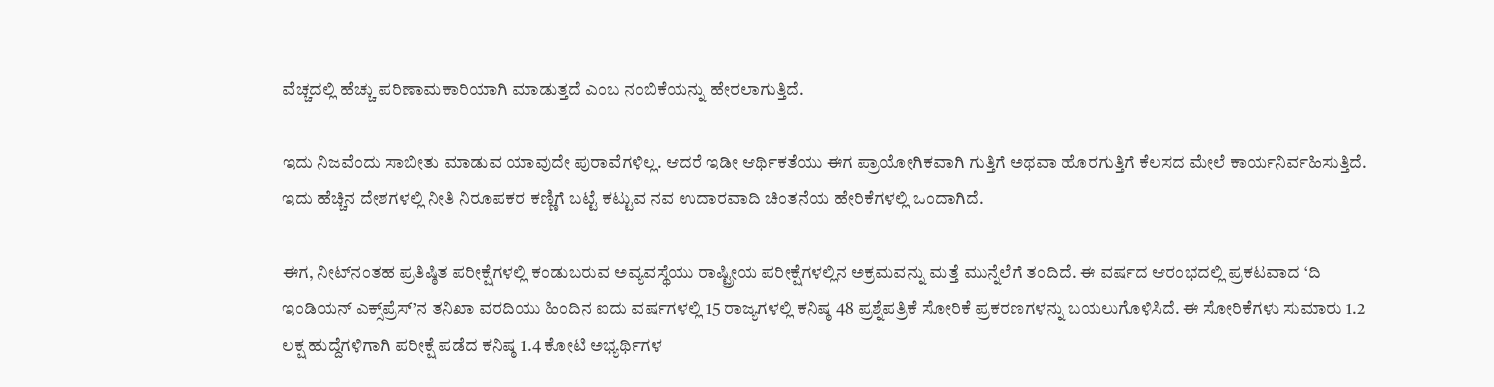ವೆಚ್ಚದಲ್ಲಿ ಹೆಚ್ಚು ಪರಿಣಾಮಕಾರಿಯಾಗಿ ಮಾಡುತ್ತದೆ ಎಂಬ ನಂಬಿಕೆಯನ್ನು ಹೇರಲಾಗುತ್ತಿದೆ.

ಇದು ನಿಜವೆಂದು ಸಾಬೀತು ಮಾಡುವ ಯಾವುದೇ ಪುರಾವೆಗಳಿಲ್ಲ. ಆದರೆ ಇಡೀ ಆರ್ಥಿಕತೆಯು ಈಗ ಪ್ರಾಯೋಗಿಕವಾಗಿ ಗುತ್ತಿಗೆ ಅಥವಾ ಹೊರಗುತ್ತಿಗೆ ಕೆಲಸದ ಮೇಲೆ ಕಾರ್ಯನಿರ್ವಹಿಸುತ್ತಿದೆ. ಇದು ಹೆಚ್ಚಿನ ದೇಶಗಳಲ್ಲಿ ನೀತಿ ನಿರೂಪಕರ ಕಣ್ಣಿಗೆ ಬಟ್ಟೆ ಕಟ್ಟುವ ನವ ಉದಾರವಾದಿ ಚಿಂತನೆಯ ಹೇರಿಕೆಗಳಲ್ಲಿ ಒಂದಾಗಿದೆ.

ಈಗ, ನೀಟ್‌ನಂತಹ ಪ್ರತಿಷ್ಠಿತ ಪರೀಕ್ಷೆಗಳಲ್ಲಿ ಕಂಡುಬರುವ ಅವ್ಯವಸ್ಥೆಯು ರಾಷ್ಟ್ರೀಯ ಪರೀಕ್ಷೆಗಳಲ್ಲಿನ ಅಕ್ರಮವನ್ನು ಮತ್ತೆ ಮುನ್ನೆಲೆಗೆ ತಂದಿದೆ. ಈ ವರ್ಷದ ಆರಂಭದಲ್ಲಿ ಪ್ರಕಟವಾದ ‘ದಿ ಇಂಡಿಯನ್ ಎಕ್ಸ್‌ಪ್ರೆಸ್‌’ನ ತನಿಖಾ ವರದಿಯು ಹಿಂದಿನ ಐದು ವರ್ಷಗಳಲ್ಲಿ 15 ರಾಜ್ಯಗಳಲ್ಲಿ ಕನಿಷ್ಠ 48 ಪ್ರಶ್ನೆಪತ್ರಿಕೆ ಸೋರಿಕೆ ಪ್ರಕರಣಗಳನ್ನು ಬಯಲುಗೊಳಿಸಿದೆ. ಈ ಸೋರಿಕೆಗಳು ಸುಮಾರು 1.2 ಲಕ್ಷ ಹುದ್ದೆಗಳಿಗಾಗಿ ಪರೀಕ್ಷೆ ಪಡೆದ ಕನಿಷ್ಠ 1.4 ಕೋಟಿ ಅಭ್ಯರ್ಥಿಗಳ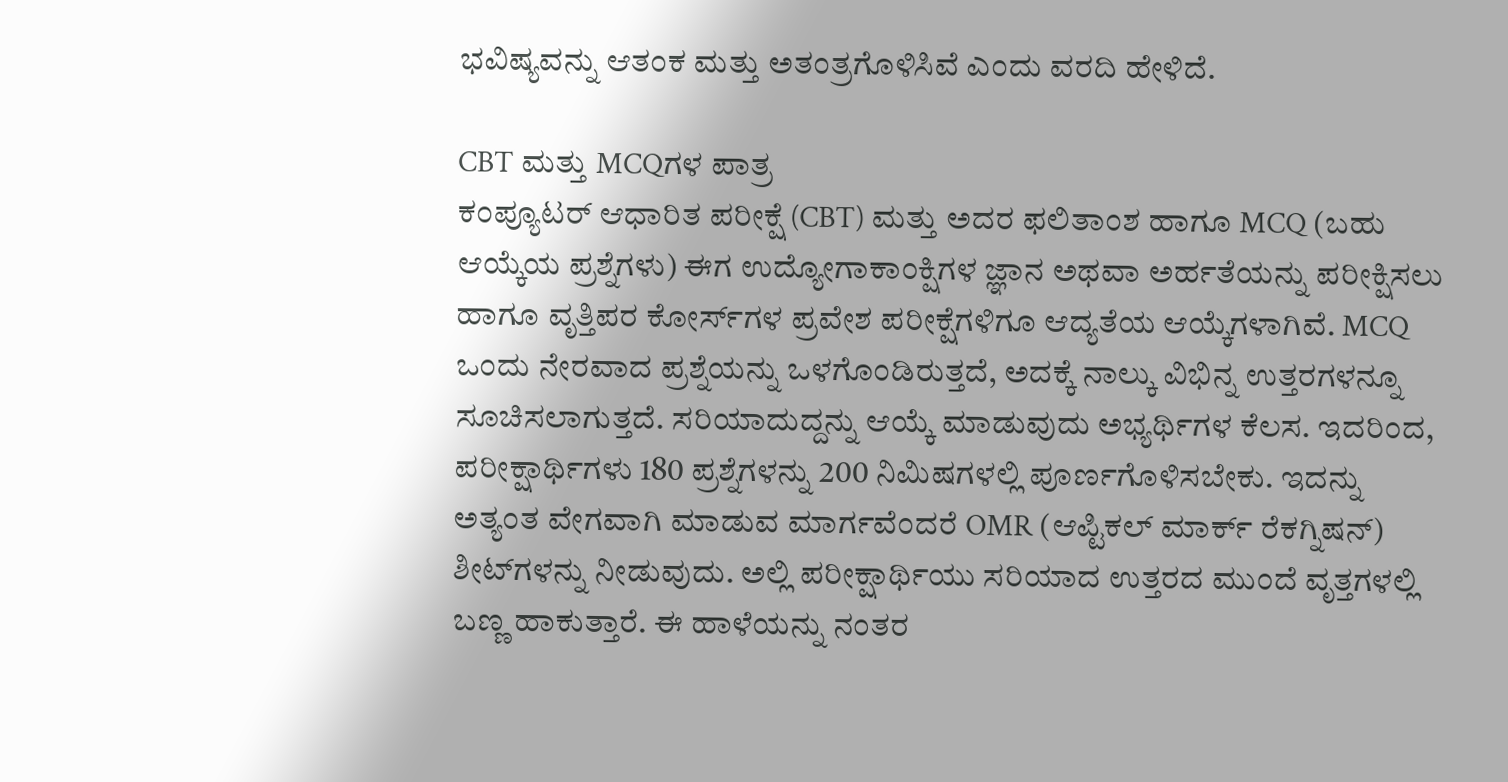ಭವಿಷ್ಯವನ್ನು ಆತಂಕ ಮತ್ತು ಅತಂತ್ರಗೊಳಿಸಿವೆ ಎಂದು ವರದಿ ಹೇಳಿದೆ.

CBT ಮತ್ತು MCQಗಳ ಪಾತ್ರ
ಕಂಪ್ಯೂಟರ್ ಆಧಾರಿತ ಪರೀಕ್ಷೆ (CBT) ಮತ್ತು ಅದರ ಫಲಿತಾಂಶ ಹಾಗೂ MCQ (ಬಹು ಆಯ್ಕೆಯ ಪ್ರಶ್ನೆಗಳು) ಈಗ ಉದ್ಯೋಗಾಕಾಂಕ್ಷಿಗಳ ಜ್ಞಾನ ಅಥವಾ ಅರ್ಹತೆಯನ್ನು ಪರೀಕ್ಷಿಸಲು ಹಾಗೂ ವೃತ್ತಿಪರ ಕೋರ್ಸ್‌ಗಳ ಪ್ರವೇಶ ಪರೀಕ್ಷೆಗಳಿಗೂ ಆದ್ಯತೆಯ ಆಯ್ಕೆಗಳಾಗಿವೆ. MCQ ಒಂದು ನೇರವಾದ ಪ್ರಶ್ನೆಯನ್ನು ಒಳಗೊಂಡಿರುತ್ತದೆ, ಅದಕ್ಕೆ ನಾಲ್ಕು ವಿಭಿನ್ನ ಉತ್ತರಗಳನ್ನೂ ಸೂಚಿಸಲಾಗುತ್ತದೆ. ಸರಿಯಾದುದ್ದನ್ನು ಆಯ್ಕೆ ಮಾಡುವುದು ಅಭ್ಯರ್ಥಿಗಳ ಕೆಲಸ. ಇದರಿಂದ, ಪರೀಕ್ಷಾರ್ಥಿಗಳು 180 ಪ್ರಶ್ನೆಗಳನ್ನು 200 ನಿಮಿಷಗಳಲ್ಲಿ ಪೂರ್ಣಗೊಳಿಸಬೇಕು. ಇದನ್ನು ಅತ್ಯಂತ ವೇಗವಾಗಿ ಮಾಡುವ ಮಾರ್ಗವೆಂದರೆ OMR (ಆಪ್ಟಿಕಲ್ ಮಾರ್ಕ್ ರೆಕಗ್ನಿಷನ್) ಶೀಟ್‌ಗಳನ್ನು ನೀಡುವುದು. ಅಲ್ಲಿ ಪರೀಕ್ಷಾರ್ಥಿಯು ಸರಿಯಾದ ಉತ್ತರದ ಮುಂದೆ ವೃತ್ತಗಳಲ್ಲಿ ಬಣ್ಣ ಹಾಕುತ್ತಾರೆ. ಈ ಹಾಳೆಯನ್ನು ನಂತರ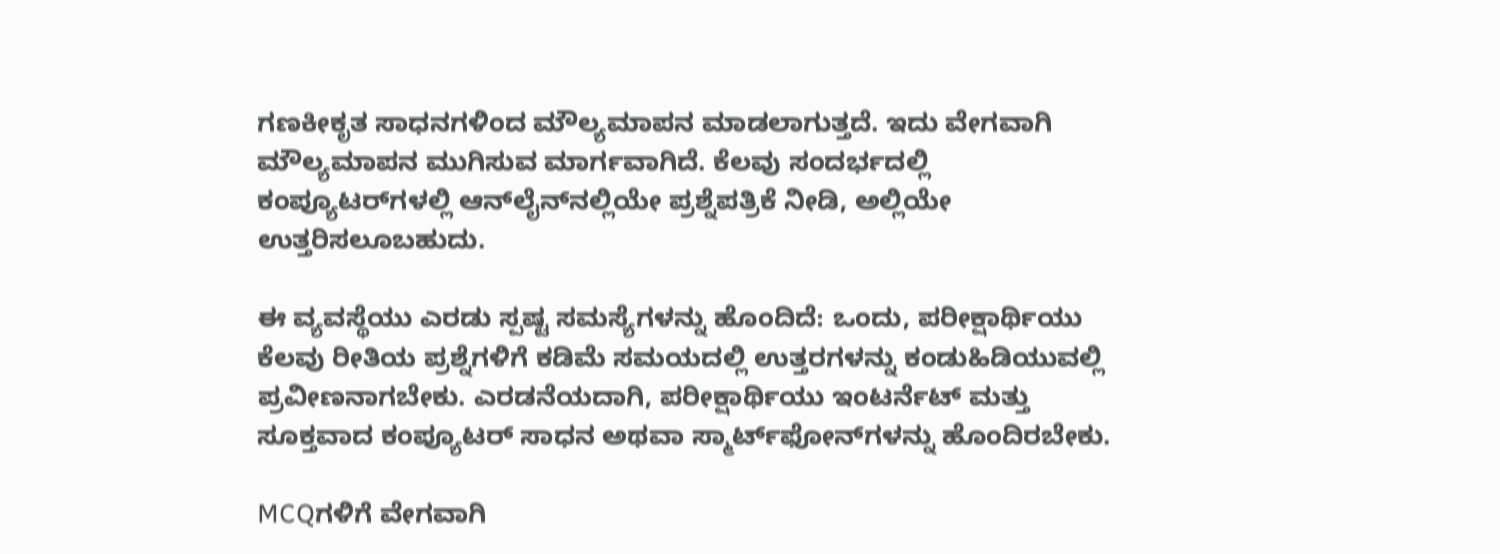ಗಣಕೀಕೃತ ಸಾಧನಗಳಿಂದ ಮೌಲ್ಯಮಾಪನ ಮಾಡಲಾಗುತ್ತದೆ. ಇದು ವೇಗವಾಗಿ ಮೌಲ್ಯಮಾಪನ ಮುಗಿಸುವ ಮಾರ್ಗವಾಗಿದೆ. ಕೆಲವು ಸಂದರ್ಭದಲ್ಲಿ ಕಂಪ್ಯೂಟರ್‌ಗಳಲ್ಲಿ ಆನ್‌ಲೈನ್‌ನಲ್ಲಿಯೇ ಪ್ರಶ್ನೆಪತ್ರಿಕೆ ನೀಡಿ, ಅಲ್ಲಿಯೇ ಉತ್ತರಿಸಲೂಬಹುದು.

ಈ ವ್ಯವಸ್ಥೆಯು ಎರಡು ಸ್ಪಷ್ಟ ಸಮಸ್ಯೆಗಳನ್ನು ಹೊಂದಿದೆ: ಒಂದು, ಪರೀಕ್ಷಾರ್ಥಿಯು ಕೆಲವು ರೀತಿಯ ಪ್ರಶ್ನೆಗಳಿಗೆ ಕಡಿಮೆ ಸಮಯದಲ್ಲಿ ಉತ್ತರಗಳನ್ನು ಕಂಡುಹಿಡಿಯುವಲ್ಲಿ ಪ್ರವೀಣನಾಗಬೇಕು. ಎರಡನೆಯದಾಗಿ, ಪರೀಕ್ಷಾರ್ಥಿಯು ಇಂಟರ್ನೆಟ್ ಮತ್ತು ಸೂಕ್ತವಾದ ಕಂಪ್ಯೂಟರ್ ಸಾಧನ ಅಥವಾ ಸ್ಮಾರ್ಟ್‌ಫೋನ್‌ಗಳನ್ನು ಹೊಂದಿರಬೇಕು.

MCQಗಳಿಗೆ ವೇಗವಾಗಿ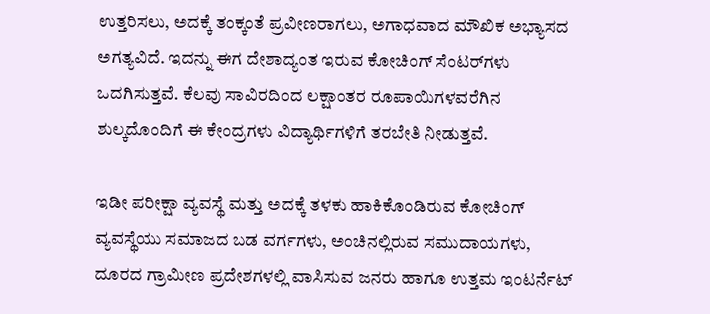ಉತ್ತರಿಸಲು, ಅದಕ್ಕೆ ತಂಕ್ಕಂತೆ ಪ್ರವೀಣರಾಗಲು, ಅಗಾಧವಾದ ಮೌಖಿಕ ಅಭ್ಯಾಸದ ಅಗತ್ಯವಿದೆ. ಇದನ್ನು ಈಗ ದೇಶಾದ್ಯಂತ ಇರುವ ಕೋಚಿಂಗ್ ಸೆಂಟರ್‌ಗಳು ಒದಗಿಸುತ್ತವೆ. ಕೆಲವು ಸಾವಿರದಿಂದ ಲಕ್ಷಾಂತರ ರೂಪಾಯಿಗಳವರೆಗಿನ ಶುಲ್ಕದೊಂದಿಗೆ ಈ ಕೇಂದ್ರಗಳು ವಿದ್ಯಾರ್ಥಿಗಳಿಗೆ ತರಬೇತಿ ನೀಡುತ್ತವೆ.

ಇಡೀ ಪರೀಕ್ಷಾ ವ್ಯವಸ್ಥೆ ಮತ್ತು ಅದಕ್ಕೆ ತಳಕು ಹಾಕಿಕೊಂಡಿರುವ ಕೋಚಿಂಗ್ ವ್ಯವಸ್ಥೆಯು ಸಮಾಜದ ಬಡ ವರ್ಗಗಳು, ಅಂಚಿನಲ್ಲಿರುವ ಸಮುದಾಯಗಳು, ದೂರದ ಗ್ರಾಮೀಣ ಪ್ರದೇಶಗಳಲ್ಲಿ ವಾಸಿಸುವ ಜನರು ಹಾಗೂ ಉತ್ತಮ ಇಂಟರ್ನೆಟ್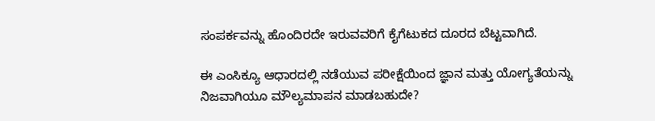ಸಂಪರ್ಕವನ್ನು ಹೊಂದಿರದೇ ಇರುವವರಿಗೆ ಕೈಗೆಟುಕದ ದೂರದ ಬೆಟ್ಟವಾಗಿದೆ.

ಈ ಎಂಸಿಕ್ಯೂ ಆಧಾರದಲ್ಲಿ ನಡೆಯುವ ಪರೀಕ್ಷೆಯಿಂದ ಜ್ಞಾನ ಮತ್ತು ಯೋಗ್ಯತೆಯನ್ನು ನಿಜವಾಗಿಯೂ ಮೌಲ್ಯಮಾಪನ ಮಾಡಬಹುದೇ?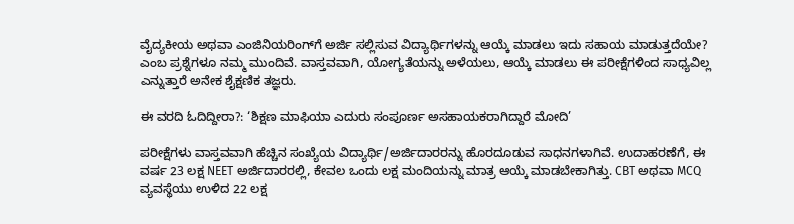ವೈದ್ಯಕೀಯ ಅಥವಾ ಎಂಜಿನಿಯರಿಂಗ್‌ಗೆ ಅರ್ಜಿ ಸಲ್ಲಿಸುವ ವಿದ್ಯಾರ್ಥಿಗಳನ್ನು ಆಯ್ಕೆ ಮಾಡಲು ಇದು ಸಹಾಯ ಮಾಡುತ್ತದೆಯೇ? ಎಂಬ ಪ್ರಶ್ನೆಗಳೂ ನಮ್ಮ ಮುಂದಿವೆ. ವಾಸ್ತವವಾಗಿ, ಯೋಗ್ಯತೆಯನ್ನು ಅಳೆಯಲು, ಆಯ್ಕೆ ಮಾಡಲು ಈ ಪರೀಕ್ಷೆಗಳಿಂದ ಸಾಧ್ಯವಿಲ್ಲ ಎನ್ನುತ್ತಾರೆ ಅನೇಕ ಶೈಕ್ಷಣಿಕ ತಜ್ಞರು.

ಈ ವರದಿ ಓದಿದ್ದೀರಾ?: ‘ಶಿಕ್ಷಣ ಮಾಫಿಯಾ ಎದುರು ಸಂಪೂರ್ಣ ಅಸಹಾಯಕರಾಗಿದ್ದಾರೆ ಮೋದಿ’

ಪರೀಕ್ಷೆಗಳು ವಾಸ್ತವವಾಗಿ ಹೆಚ್ಚಿನ ಸಂಖ್ಯೆಯ ವಿದ್ಯಾರ್ಥಿ/ಅರ್ಜಿದಾರರನ್ನು ಹೊರದೂಡುವ ಸಾಧನಗಳಾಗಿವೆ. ಉದಾಹರಣೆಗೆ, ಈ ವರ್ಷ 23 ಲಕ್ಷ NEET ಅರ್ಜಿದಾರರಲ್ಲಿ, ಕೇವಲ ಒಂದು ಲಕ್ಷ ಮಂದಿಯನ್ನು ಮಾತ್ರ ಆಯ್ಕೆ ಮಾಡಬೇಕಾಗಿತ್ತು. CBT ಅಥವಾ MCQ ವ್ಯವಸ್ಥೆಯು ಉಳಿದ 22 ಲಕ್ಷ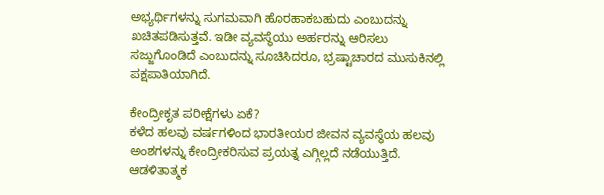ಅಭ್ಯರ್ಥಿಗಳನ್ನು ಸುಗಮವಾಗಿ ಹೊರಹಾಕಬಹುದು ಎಂಬುದನ್ನು ಖಚಿತಪಡಿಸುತ್ತವೆ. ಇಡೀ ವ್ಯವಸ್ಥೆಯು ಅರ್ಹರನ್ನು ಆರಿಸಲು ಸಜ್ಜುಗೊಂಡಿದೆ ಎಂಬುದನ್ನು ಸೂಚಿಸಿದರೂ, ಭ್ರಷ್ಟಾಚಾರದ ಮುಸುಕಿನಲ್ಲಿ ಪಕ್ಷಪಾತಿಯಾಗಿದೆ.

ಕೇಂದ್ರೀಕೃತ ಪರೀಕ್ಷೆಗಳು ಏಕೆ?
ಕಳೆದ ಹಲವು ವರ್ಷಗಳಿಂದ ಭಾರತೀಯರ ಜೀವನ ವ್ಯವಸ್ಥೆಯ ಹಲವು ಅಂಶಗಳನ್ನು ಕೇಂದ್ರೀಕರಿಸುವ ಪ್ರಯತ್ನ ಎಗ್ಗಿಲ್ಲದೆ ನಡೆಯುತ್ತಿದೆ. ಆಡಳಿತಾತ್ಮಕ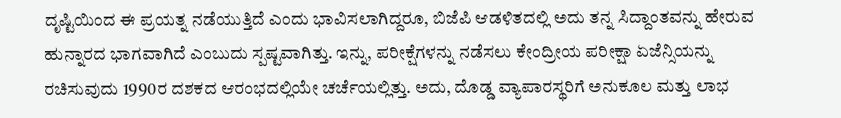ದೃಷ್ಟಿಯಿಂದ ಈ ಪ್ರಯತ್ನ ನಡೆಯುತ್ತಿದೆ ಎಂದು ಭಾವಿಸಲಾಗಿದ್ದರೂ, ಬಿಜೆಪಿ ಆಡಳಿತದಲ್ಲಿ ಅದು ತನ್ನ ಸಿದ್ದಾಂತವನ್ನು ಹೇರುವ ಹುನ್ನಾರದ ಭಾಗವಾಗಿದೆ ಎಂಬುದು ಸ್ಪಷ್ಟವಾಗಿತ್ತು. ಇನ್ನು, ಪರೀಕ್ಷೆಗಳನ್ನು ನಡೆಸಲು ಕೇಂದ್ರೀಯ ಪರೀಕ್ಷಾ ಏಜೆನ್ಸಿಯನ್ನು ರಚಿಸುವುದು 1990ರ ದಶಕದ ಆರಂಭದಲ್ಲಿಯೇ ಚರ್ಚೆಯಲ್ಲಿತ್ತು. ಅದು, ದೊಡ್ಡ ವ್ಯಾಪಾರಸ್ಥರಿಗೆ ಅನುಕೂಲ ಮತ್ತು ಲಾಭ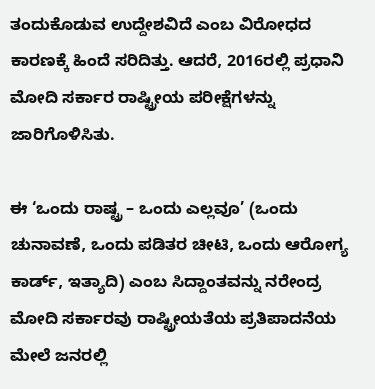ತಂದುಕೊಡುವ ಉದ್ದೇಶವಿದೆ ಎಂಬ ವಿರೋಧದ ಕಾರಣಕ್ಕೆ ಹಿಂದೆ ಸರಿದಿತ್ತು. ಆದರೆ, 2016ರಲ್ಲಿ ಪ್ರಧಾನಿ ಮೋದಿ ಸರ್ಕಾರ ರಾಷ್ಟ್ರೀಯ ಪರೀಕ್ಷೆಗಳನ್ನು ಜಾರಿಗೊಳಿಸಿತು.

ಈ ‘ಒಂದು ರಾಷ್ಟ್ರ – ಒಂದು ಎಲ್ಲವೂ’ (ಒಂದು ಚುನಾವಣೆ, ಒಂದು ಪಡಿತರ ಚೀಟಿ, ಒಂದು ಆರೋಗ್ಯ ಕಾರ್ಡ್, ಇತ್ಯಾದಿ) ಎಂಬ ಸಿದ್ದಾಂತವನ್ನು ನರೇಂದ್ರ ಮೋದಿ ಸರ್ಕಾರವು ರಾಷ್ಟ್ರೀಯತೆಯ ಪ್ರತಿಪಾದನೆಯ ಮೇಲೆ ಜನರಲ್ಲಿ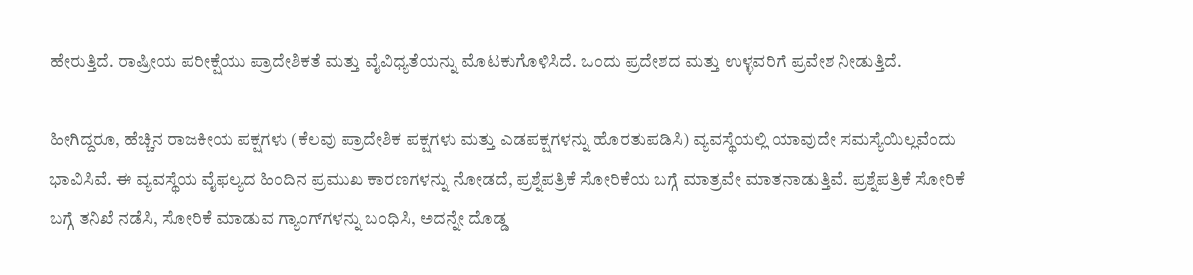ಹೇರುತ್ತಿದೆ. ರಾಷ್ರೀಯ ಪರೀಕ್ಷೆಯು ಪ್ರಾದೇಶಿಕತೆ ಮತ್ತು ವೈವಿಧ್ಯತೆಯನ್ನು ಮೊಟಕುಗೊಳಿಸಿದೆ. ಒಂದು ಪ್ರದೇಶದ ಮತ್ತು ಉಳ್ಳವರಿಗೆ ಪ್ರವೇಶ ನೀಡುತ್ತಿದೆ.

ಹೀಗಿದ್ದರೂ, ಹೆಚ್ಚಿನ ರಾಜಕೀಯ ಪಕ್ಷಗಳು (ಕೆಲವು ಪ್ರಾದೇಶಿಕ ಪಕ್ಷಗಳು ಮತ್ತು ಎಡಪಕ್ಷಗಳನ್ನು ಹೊರತುಪಡಿಸಿ) ವ್ಯವಸ್ಥೆಯಲ್ಲಿ ಯಾವುದೇ ಸಮಸ್ಯೆಯಿಲ್ಲವೆಂದು ಭಾವಿಸಿವೆ. ಈ ವ್ಯವಸ್ಥೆಯ ವೈಫಲ್ಯದ ಹಿಂದಿನ ಪ್ರಮುಖ ಕಾರಣಗಳನ್ನು ನೋಡದೆ, ಪ್ರಶ್ನೆಪತ್ರಿಕೆ ಸೋರಿಕೆಯ ಬಗ್ಗೆ ಮಾತ್ರವೇ ಮಾತನಾಡುತ್ತಿವೆ. ಪ್ರಶ್ನೆಪತ್ರಿಕೆ ಸೋರಿಕೆ ಬಗ್ಗೆ ತನಿಖೆ ನಡೆಸಿ, ಸೋರಿಕೆ ಮಾಡುವ ಗ್ಯಾಂಗ್‌ಗಳನ್ನು ಬಂಧಿಸಿ, ಅದನ್ನೇ ದೊಡ್ಡ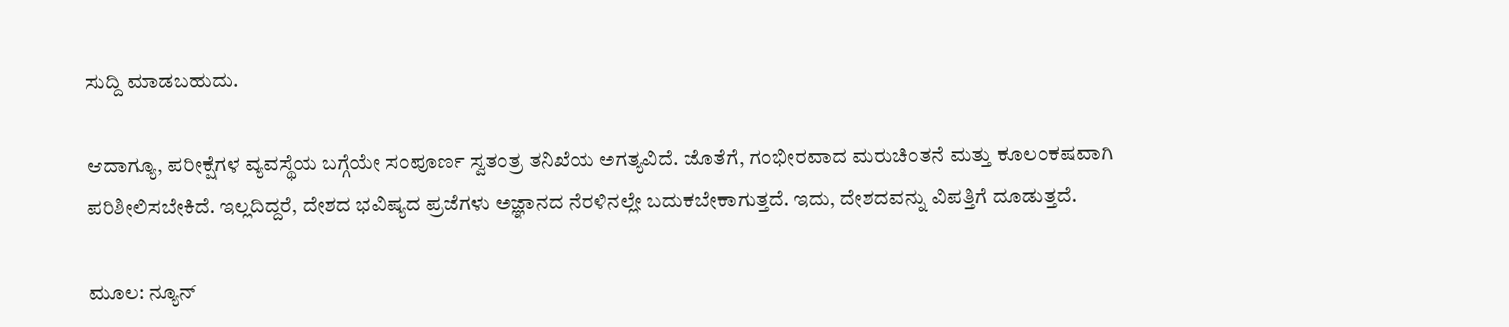ಸುದ್ದಿ ಮಾಡಬಹುದು.

ಆದಾಗ್ಯೂ, ಪರೀಕ್ಷೆಗಳ ವ್ಯವಸ್ಥೆಯ ಬಗ್ಗೆಯೇ ಸಂಪೂರ್ಣ ಸ್ವತಂತ್ರ ತನಿಖೆಯ ಅಗತ್ಯವಿದೆ. ಜೊತೆಗೆ, ಗಂಭೀರವಾದ ಮರುಚಿಂತನೆ ಮತ್ತು ಕೂಲಂಕಷವಾಗಿ ಪರಿಶೀಲಿಸಬೇಕಿದೆ. ಇಲ್ಲದಿದ್ದರೆ, ದೇಶದ ಭವಿಷ್ಯದ ಪ್ರಜೆಗಳು ಅಜ್ಞಾನದ ನೆರಳಿನಲ್ಲೇ ಬದುಕಬೇಕಾಗುತ್ತದೆ. ಇದು, ದೇಶದವನ್ನು ವಿಪತ್ತಿಗೆ ದೂಡುತ್ತದೆ.

ಮೂಲ: ನ್ಯೂನ್‌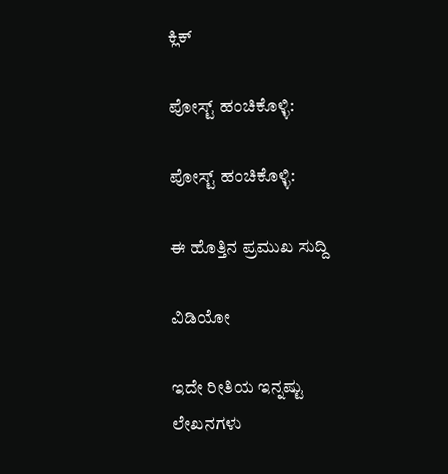ಕ್ಲಿಕ್

ಪೋಸ್ಟ್ ಹಂಚಿಕೊಳ್ಳಿ:

ಪೋಸ್ಟ್ ಹಂಚಿಕೊಳ್ಳಿ:

ಈ ಹೊತ್ತಿನ ಪ್ರಮುಖ ಸುದ್ದಿ

ವಿಡಿಯೋ

ಇದೇ ರೀತಿಯ ಇನ್ನಷ್ಟು ಲೇಖನಗಳು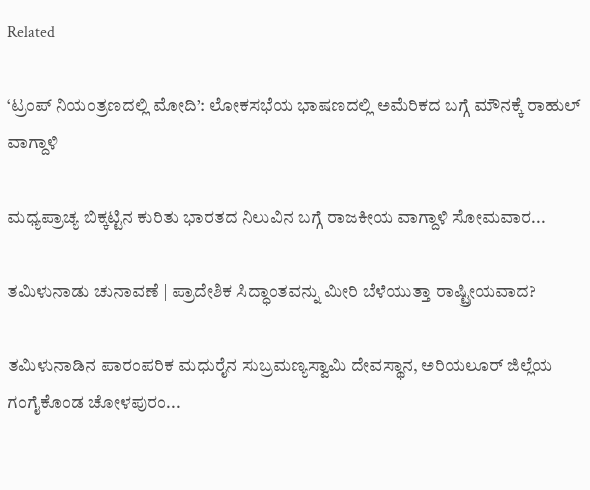Related

‘ಟ್ರಂಪ್ ನಿಯಂತ್ರಣದಲ್ಲಿ ಮೋದಿ’: ಲೋಕಸಭೆಯ ಭಾಷಣದಲ್ಲಿ ಅಮೆರಿಕದ ಬಗ್ಗೆ ಮೌನಕ್ಕೆ ರಾಹುಲ್ ವಾಗ್ದಾಳಿ

ಮಧ್ಯಪ್ರಾಚ್ಯ ಬಿಕ್ಕಟ್ಟಿನ ಕುರಿತು ಭಾರತದ ನಿಲುವಿನ ಬಗ್ಗೆ ರಾಜಕೀಯ ವಾಗ್ದಾಳಿ ಸೋಮವಾರ...

ತಮಿಳುನಾಡು ಚುನಾವಣೆ | ಪ್ರಾದೇಶಿಕ ಸಿದ್ಧಾಂತವನ್ನು ಮೀರಿ ಬೆಳೆಯುತ್ತಾ ರಾಷ್ಟ್ರೀಯವಾದ?

ತಮಿಳುನಾಡಿನ ಪಾರಂಪರಿಕ ಮಧುರೈನ ಸುಬ್ರಮಣ್ಯಸ್ವಾಮಿ ದೇವಸ್ಥಾನ, ಅರಿಯಲೂರ್ ಜಿಲ್ಲೆಯ ಗಂಗೈಕೊಂಡ ಚೋಳಪುರಂ...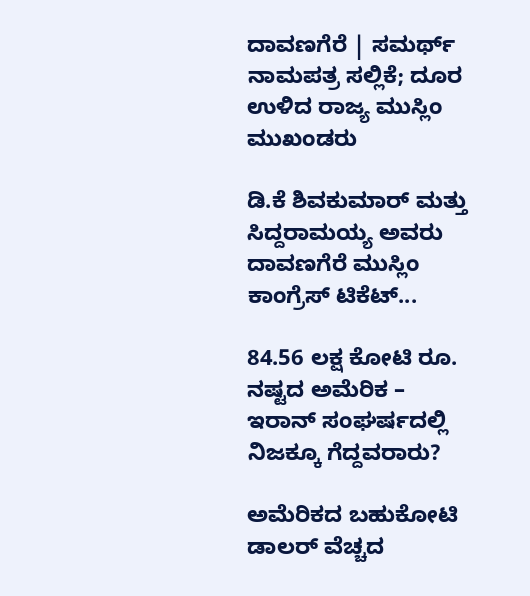ದಾವಣಗೆರೆ | ಸಮರ್ಥ್‌ ನಾಮಪತ್ರ ಸಲ್ಲಿಕೆ; ದೂರ ಉಳಿದ ರಾಜ್ಯ ಮುಸ್ಲಿಂ ಮುಖಂಡರು

ಡಿ.ಕೆ ಶಿವಕುಮಾರ್ ಮತ್ತು ಸಿದ್ದರಾಮಯ್ಯ ಅವರು ದಾವಣಗೆರೆ ಮುಸ್ಲಿಂ ಕಾಂಗ್ರೆಸ್‌ ಟಿಕೆಟ್...

84.56 ಲಕ್ಷ ಕೋಟಿ ರೂ. ನಷ್ಟದ ಅಮೆರಿಕ – ಇರಾನ್ ಸಂಘರ್ಷದಲ್ಲಿ ನಿಜಕ್ಕೂ ಗೆದ್ದವರಾರು?

ಅಮೆರಿಕದ ಬಹುಕೋಟಿ ಡಾಲರ್ ವೆಚ್ಚದ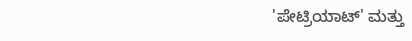'ಪೇಟ್ರಿಯಾಟ್' ಮತ್ತು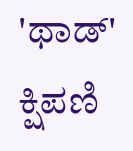'ಥಾಡ್' ಕ್ಷಿಪಣಿ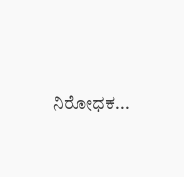ನಿರೋಧಕ...